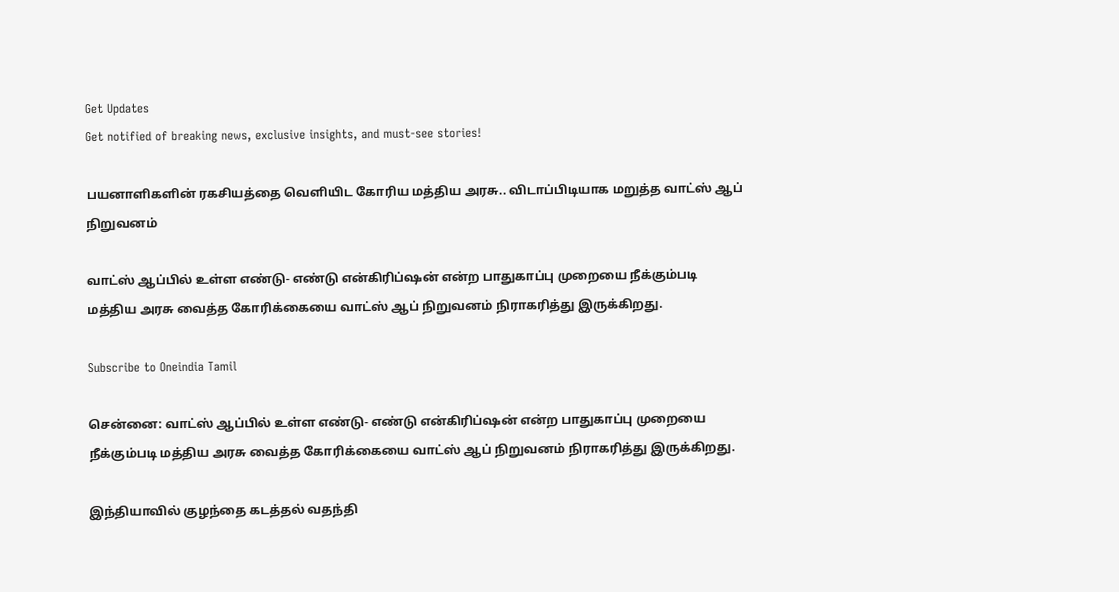Get Updates
Get notified of breaking news, exclusive insights, and must-see stories!

பயனாளிகளின் ரகசியத்தை வெளியிட கோரிய மத்திய அரசு.. விடாப்பிடியாக மறுத்த வாட்ஸ் ஆப் நிறுவனம்

வாட்ஸ் ஆப்பில் உள்ள எண்டு- எண்டு என்கிரிப்ஷன் என்ற பாதுகாப்பு முறையை நீக்கும்படி மத்திய அரசு வைத்த கோரிக்கையை வாட்ஸ் ஆப் நிறுவனம் நிராகரித்து இருக்கிறது.

Subscribe to Oneindia Tamil

சென்னை: வாட்ஸ் ஆப்பில் உள்ள எண்டு- எண்டு என்கிரிப்ஷன் என்ற பாதுகாப்பு முறையை நீக்கும்படி மத்திய அரசு வைத்த கோரிக்கையை வாட்ஸ் ஆப் நிறுவனம் நிராகரித்து இருக்கிறது.

இந்தியாவில் குழந்தை கடத்தல் வதந்தி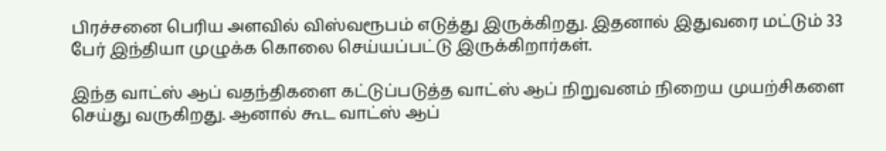பிரச்சனை பெரிய அளவில் விஸ்வரூபம் எடுத்து இருக்கிறது. இதனால் இதுவரை மட்டும் 33 பேர் இந்தியா முழுக்க கொலை செய்யப்பட்டு இருக்கிறார்கள்.

இந்த வாட்ஸ் ஆப் வதந்திகளை கட்டுப்படுத்த வாட்ஸ் ஆப் நிறுவனம் நிறைய முயற்சிகளை செய்து வருகிறது. ஆனால் கூட வாட்ஸ் ஆப்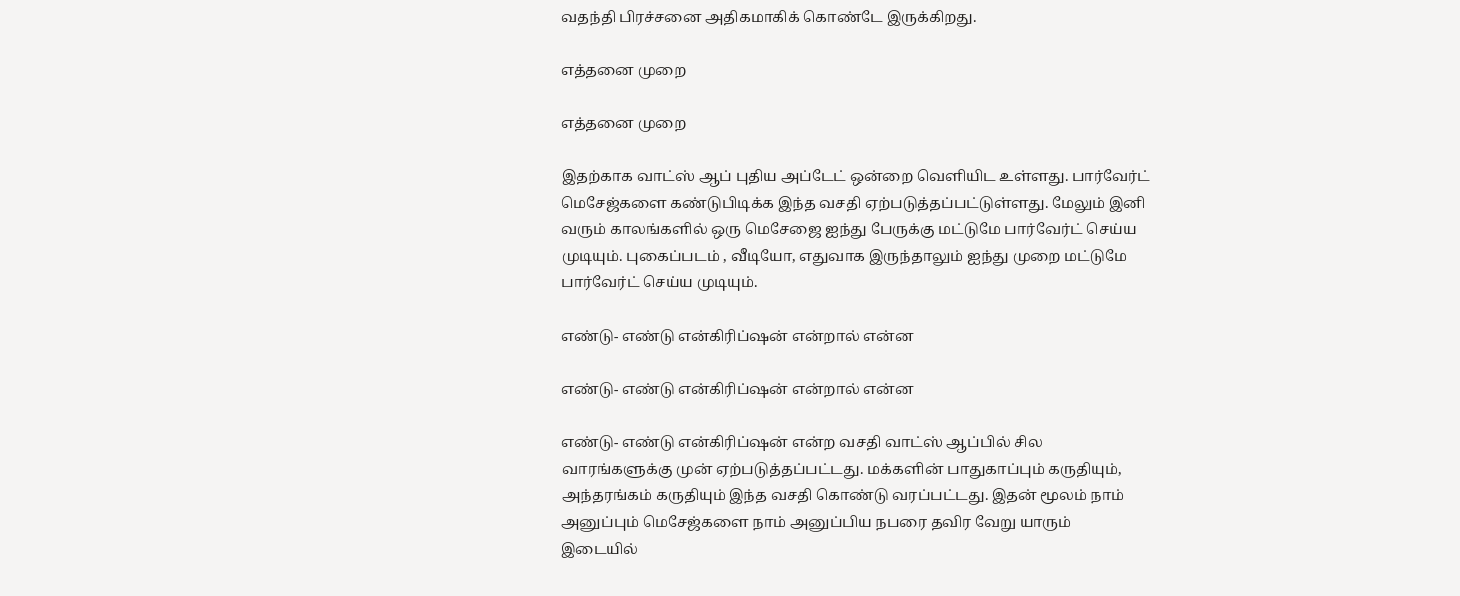வதந்தி பிரச்சனை அதிகமாகிக் கொண்டே இருக்கிறது.

எத்தனை முறை

எத்தனை முறை

இதற்காக வாட்ஸ் ஆப் புதிய அப்டேட் ஒன்றை வெளியிட உள்ளது. பார்வேர்ட் மெசேஜ்களை கண்டுபிடிக்க இந்த வசதி ஏற்படுத்தப்பட்டுள்ளது. மேலும் இனி வரும் காலங்களில் ஒரு மெசேஜை ஐந்து பேருக்கு மட்டுமே பார்வேர்ட் செய்ய முடியும். புகைப்படம் , வீடியோ, எதுவாக இருந்தாலும் ஐந்து முறை மட்டுமே பார்வேர்ட் செய்ய முடியும்.

எண்டு- எண்டு என்கிரிப்ஷன் என்றால் என்ன

எண்டு- எண்டு என்கிரிப்ஷன் என்றால் என்ன

எண்டு- எண்டு என்கிரிப்ஷன் என்ற வசதி வாட்ஸ் ஆப்பில் சில வாரங்களுக்கு முன் ஏற்படுத்தப்பட்டது. மக்களின் பாதுகாப்பும் கருதியும், அந்தரங்கம் கருதியும் இந்த வசதி கொண்டு வரப்பட்டது. இதன் மூலம் நாம் அனுப்பும் மெசேஜ்களை நாம் அனுப்பிய நபரை தவிர வேறு யாரும் இடையில்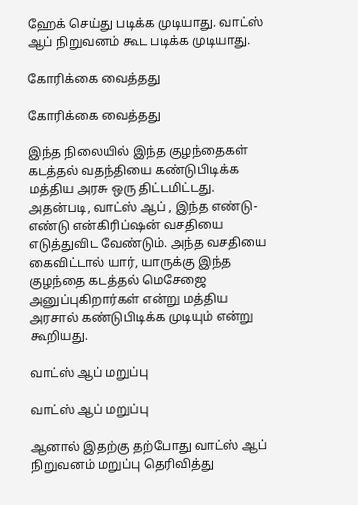ஹேக் செய்து படிக்க முடியாது. வாட்ஸ் ஆப் நிறுவனம் கூட படிக்க முடியாது.

கோரிக்கை வைத்தது

கோரிக்கை வைத்தது

இந்த நிலையில் இந்த குழந்தைகள் கடத்தல் வதந்தியை கண்டுபிடிக்க மத்திய அரசு ஒரு திட்டமிட்டது. அதன்படி, வாட்ஸ் ஆப் , இந்த எண்டு- எண்டு என்கிரிப்ஷன் வசதியை எடுத்துவிட வேண்டும். அந்த வசதியை கைவிட்டால் யார், யாருக்கு இந்த குழந்தை கடத்தல் மெசேஜை அனுப்புகிறார்கள் என்று மத்திய அரசால் கண்டுபிடிக்க முடியும் என்று கூறியது.

வாட்ஸ் ஆப் மறுப்பு

வாட்ஸ் ஆப் மறுப்பு

ஆனால் இதற்கு தற்போது வாட்ஸ் ஆப் நிறுவனம் மறுப்பு தெரிவித்து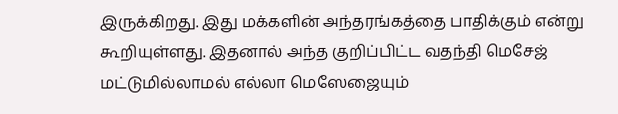இருக்கிறது. இது மக்களின் அந்தரங்கத்தை பாதிக்கும் என்று கூறியுள்ளது. இதனால் அந்த குறிப்பிட்ட வதந்தி மெசேஜ் மட்டுமில்லாமல் எல்லா மெஸேஜையும்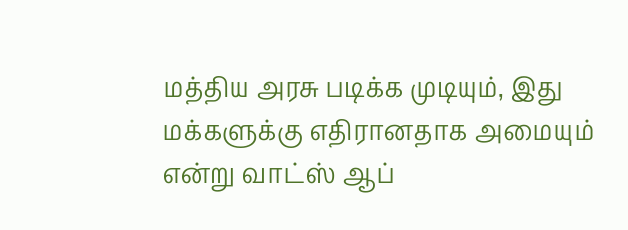மத்திய அரசு படிக்க முடியும், இது மக்களுக்கு எதிரானதாக அமையும் என்று வாட்ஸ் ஆப்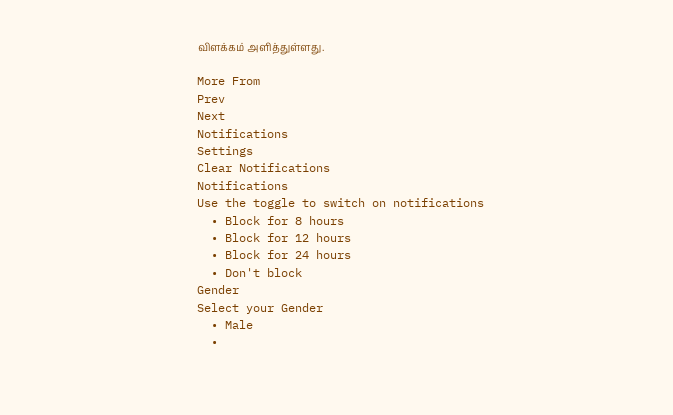விளக்கம் அளித்துள்ளது.

More From
Prev
Next
Notifications
Settings
Clear Notifications
Notifications
Use the toggle to switch on notifications
  • Block for 8 hours
  • Block for 12 hours
  • Block for 24 hours
  • Don't block
Gender
Select your Gender
  • Male
  •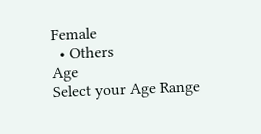Female
  • Others
Age
Select your Age Range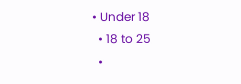• Under 18
  • 18 to 25
  •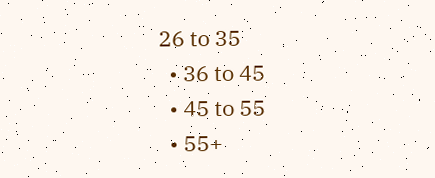26 to 35
  • 36 to 45
  • 45 to 55
  • 55+